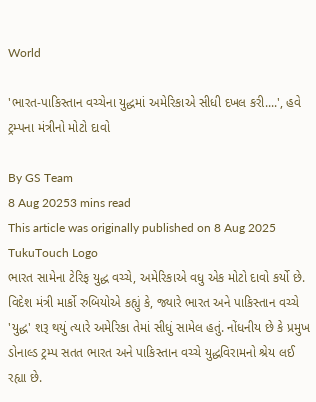World

'ભારત-પાકિસ્તાન વચ્ચેના યુદ્ધમાં અમેરિકાએ સીધી દખલ કરી....', હવે ટ્રમ્પના મંત્રીનો મોટો દાવો

By GS Team
8 Aug 20253 mins read
This article was originally published on 8 Aug 2025
TukuTouch Logo
ભારત સામેના ટેરિફ યુદ્ધ વચ્ચે, અમેરિકાએ વધુ એક મોટો દાવો કર્યો છે. વિદેશ મંત્રી માર્કો રુબિયોએ કહ્યું કે, જ્યારે ભારત અને પાકિસ્તાન વચ્ચે 'યુદ્ધ' શરૂ થયું ત્યારે અમેરિકા તેમાં સીધું સામેલ હતું. નોંધનીય છે કે પ્રમુખ ડોનાલ્ડ ટ્રમ્પ સતત ભારત અને પાકિસ્તાન વચ્ચે યુદ્ધવિરામનો શ્રેય લઈ રહ્યા છે.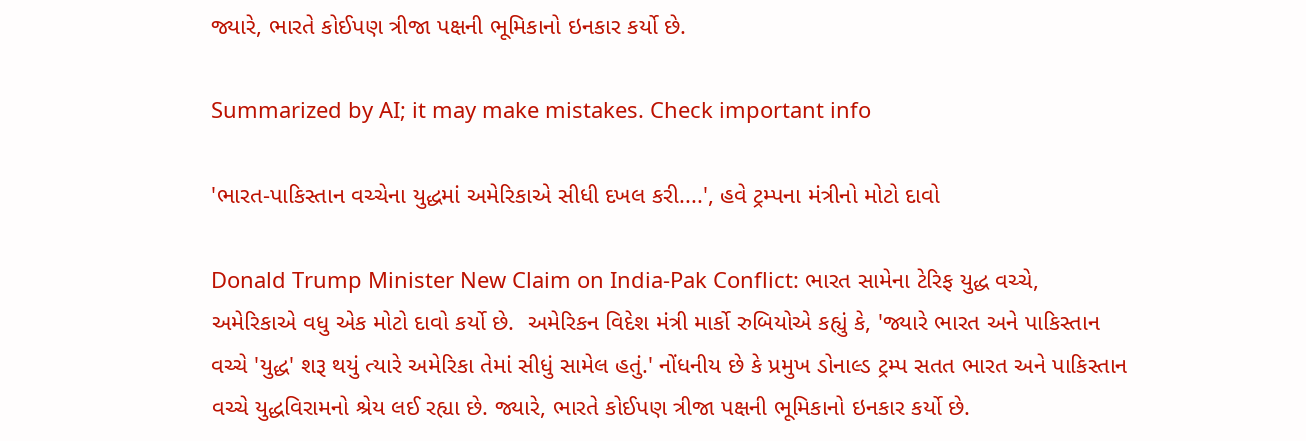જ્યારે, ભારતે કોઈપણ ત્રીજા પક્ષની ભૂમિકાનો ઇનકાર કર્યો છે.

Summarized by AI; it may make mistakes. Check important info

'ભારત-પાકિસ્તાન વચ્ચેના યુદ્ધમાં અમેરિકાએ સીધી દખલ કરી....', હવે ટ્રમ્પના મંત્રીનો મોટો દાવો

Donald Trump Minister New Claim on India-Pak Conflict: ભારત સામેના ટેરિફ યુદ્ધ વચ્ચે, અમેરિકાએ વધુ એક મોટો દાવો કર્યો છે.  અમેરિકન વિદેશ મંત્રી માર્કો રુબિયોએ કહ્યું કે, 'જ્યારે ભારત અને પાકિસ્તાન વચ્ચે 'યુદ્ધ' શરૂ થયું ત્યારે અમેરિકા તેમાં સીધું સામેલ હતું.' નોંધનીય છે કે પ્રમુખ ડોનાલ્ડ ટ્રમ્પ સતત ભારત અને પાકિસ્તાન વચ્ચે યુદ્ધવિરામનો શ્રેય લઈ રહ્યા છે. જ્યારે, ભારતે કોઈપણ ત્રીજા પક્ષની ભૂમિકાનો ઇનકાર કર્યો છે.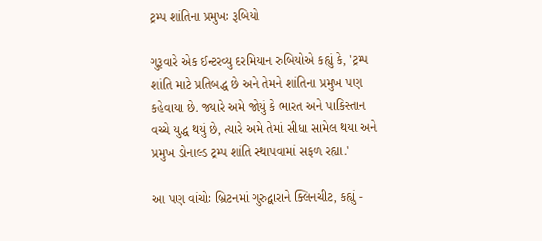ટ્રમ્પ શાંતિના પ્રમુખઃ રૂબિયો

ગુરૂવારે એક ઈન્ટરવ્યુ દરમિયાન રુબિયોએ કહ્યું કે, 'ટ્રમ્પ શાંતિ માટે પ્રતિબદ્ધ છે અને તેમને શાંતિના પ્રમુખ પણ કહેવાયા છે. જ્યારે અમે જોયું કે ભારત અને પાકિસ્તાન વચ્ચે યુદ્ધ થયું છે, ત્યારે અમે તેમાં સીધા સામેલ થયા અને પ્રમુખ ડોનાલ્ડ ટ્રમ્પ શાંતિ સ્થાપવામાં સફળ રહ્યા.'

આ પણ વાંચોઃ બ્રિટનમાં ગુરુદ્વારાને ક્લિનચીટ, કહ્યું -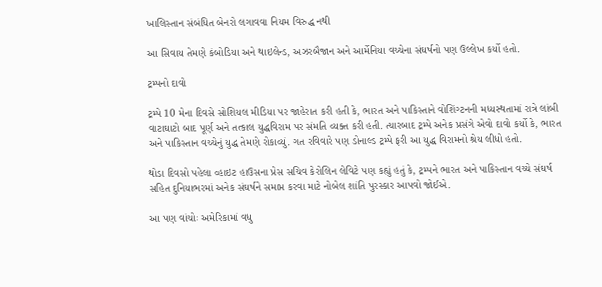ખાલિસ્તાન સંબંધિત બેનરો લગાવવા નિયમ વિરુદ્ધ નથી

આ સિવાય તેમણે કંબોડિયા અને થાઇલેન્ડ, અઝરબૈજાન અને આર્મેનિયા વચ્ચેના સંઘર્ષનો પણ ઉલ્લેખ કર્યો હતો.

ટ્રમ્પનો દાવો

ટ્રમ્પે 10 મેના દિવસે સોશિયલ મીડિયા પર જાહેરાત કરી હતી કે, ભારત અને પાકિસ્તાને વોશિંગ્ટનની મધ્યસ્થતામાં રાત્રે લાંબી વાટાઘાટો બાદ પૂર્ણ અને તત્કાલ યુદ્ધવિરામ પર સંમતિ વ્યક્ત કરી હતી. ત્યારબાદ ટ્રમ્પે અનેક પ્રસંગે એવો દાવો કર્યો કે, ભારત અને પાકિસ્તાન વચ્ચેનું યુદ્ધ તેમણે રોકાવ્યું. ગત રવિવારે પણ ડોનાલ્ડ ટ્રમ્પે ફરી આ યુદ્ધ વિરામનો શ્રેય લીધો હતો.

થોડા દિવસો પહેલા વ્હાઇટ હાઉસના પ્રેસ સચિવ કેરોલિન લેવિટે પણ કહ્યું હતું કે, ટ્રમ્પને ભારત અને પાકિસ્તાન વચ્ચે સંઘર્ષ સહિત દુનિયાભરમાં અનેક સંઘર્ષને સમાપ્ત કરવા માટે નોબેલ શાંતિ પુરસ્કાર આપવો જોઈએ.

આ પણ વાંચોઃ અમેરિકામાં વધુ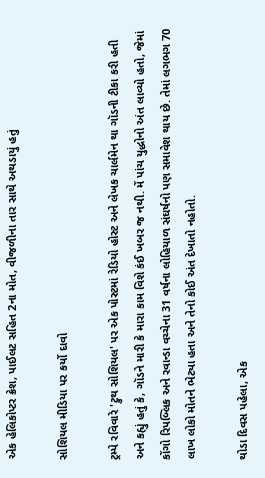એક હેલિકોપ્ટર ક્રેશ, પાઈલટ સહિત 2ના મોત, વીજળીના તાર સાથે અથડાયું હતું

સોશિયલ મીડિયા પર કર્યો દાવો

ટ્રમ્પે રવિવારે 'ટ્રુથ સોશિયલ' પર એક પોસ્ટમાં રેડિયો હોસ્ટ અને લેખક ચાર્લમેન થા ગૉડની ટીકા કરી હતી અને કહ્યું હતું કે, ગૉડને મારી કે મારા કામ વિશે કંઈ ખબર જ નથી. મેં પાંચ યુદ્ધોનો અંત લાવ્યો હતો, જેમાં કોંગો રિપબ્લિક અને રવાન્ડા વચ્ચેના 31 વર્ષના લોહિયાળ સંઘર્ષનો પણ સમાવેશ થાય છે. તેમાં લગભગ 70 લાખ લોકો મોતને ભેટ્યા હતા અને તેનો કોઈ અંત દેખાતો નહોતો.

થોડા દિવસ પહેલા, એક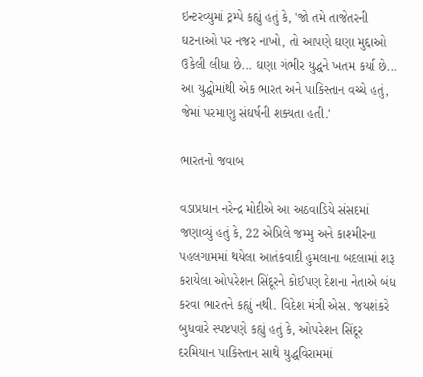ઇન્ટરવ્યુમાં ટ્રમ્પે કહ્યું હતું કે, 'જો તમે તાજેતરની ઘટનાઓ પર નજર નાખો, તો આપણે ઘણા મુદ્દાઓ ઉકેલી લીધા છે... ઘણા ગંભીર યુદ્ધને ખતમ કર્યા છે... આ યુદ્ધોમાંથી એક ભારત અને પાકિસ્તાન વચ્ચે હતું, જેમાં પરમાણુ સંઘર્ષની શક્યતા હતી.'

ભારતનો જવાબ

વડાપ્રધાન નરેન્દ્ર મોદીએ આ અઠવાડિયે સંસદમાં જણાવ્યું હતું કે, 22 એપ્રિલે જમ્મુ અને કાશ્મીરના પહલગામમાં થયેલા આતંકવાદી હુમલાના બદલામાં શરૂ કરાયેલા ઓપરેશન સિંદૂરને કોઈપણ દેશના નેતાએ બંધ કરવા ભારતને કહ્યું નથી. વિદેશ મંત્રી એસ. જયશંકરે બુધવારે સ્પષ્ટપણે કહ્યું હતું કે, ઓપરેશન સિંદૂર દરમિયાન પાકિસ્તાન સાથે યુદ્ધવિરામમાં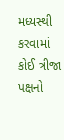મધ્યસ્થી કરવામાં કોઈ ત્રીજા પક્ષનો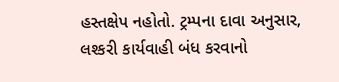હસ્તક્ષેપ નહોતો. ટ્રમ્પના દાવા અનુસાર, લશ્કરી કાર્યવાહી બંધ કરવાનો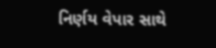નિર્ણય વેપાર સાથે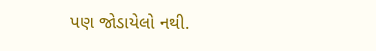પણ જોડાયેલો નથી.